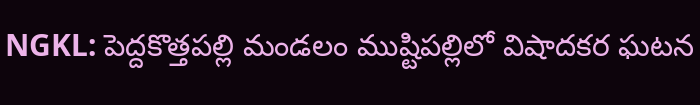NGKL: పెద్దకొత్తపల్లి మండలం ముష్టిపల్లిలో విషాదకర ఘటన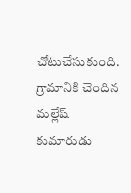చోటుచేసుకుంది. గ్రామానికి చెందిన మల్లేష్ కుమారుడు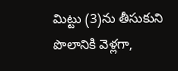మిట్టు (3)ను తీసుకుని పొలానికి వెళ్లగా,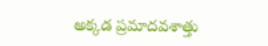అక్కడ ప్రమాదవశాత్తు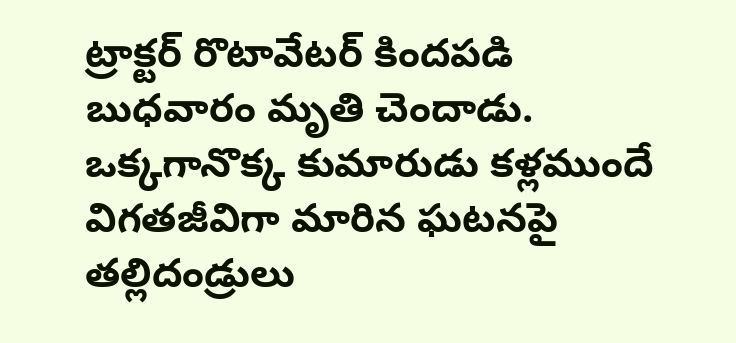ట్రాక్టర్ రొటావేటర్ కిందపడి బుధవారం మృతి చెందాడు. ఒక్కగానొక్క కుమారుడు కళ్లముందే విగతజీవిగా మారిన ఘటనపై తల్లిదండ్రులు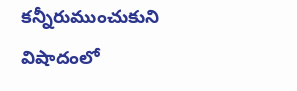కన్నీరుముంచుకుని విషాదంలో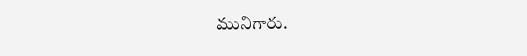మునిగారు.